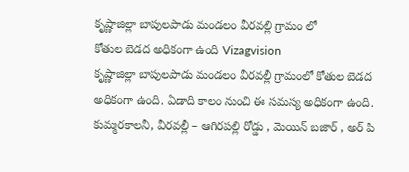కృష్ణాజిల్లా బాపులపాడు మండలం వీరవల్లి గ్రామం లో
కోతుల బెడద అధికంగా ఉంది Vizagvision
కృష్ణాజిల్లా బాపులపాడు మండలం వీరవల్లీ గ్రామంలో కోతుల బెడద అధికంగా ఉంది. ఏడాది కాలం నుంచి ఈ సమస్య అధికంగా ఉంది. కుమ్మరకాలనీ, వీరవల్లీ – ఆగిరపల్లి రోడ్డు , మెయిన్ బజార్ , అర్ పి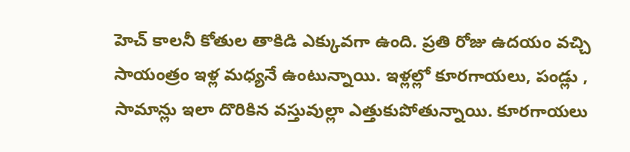హెచ్ కాలనీ కోతుల తాకిడి ఎక్కువగా ఉంది. ప్రతి రోజు ఉదయం వచ్చి సాయంత్రం ఇళ్ల మధ్యనే ఉంటున్నాయి. ఇళ్లల్లో కూరగాయలు, పండ్లు , సామాన్లు ఇలా దొరికిన వస్తువుల్లా ఎత్తుకుపోతున్నాయి. కూరగాయలు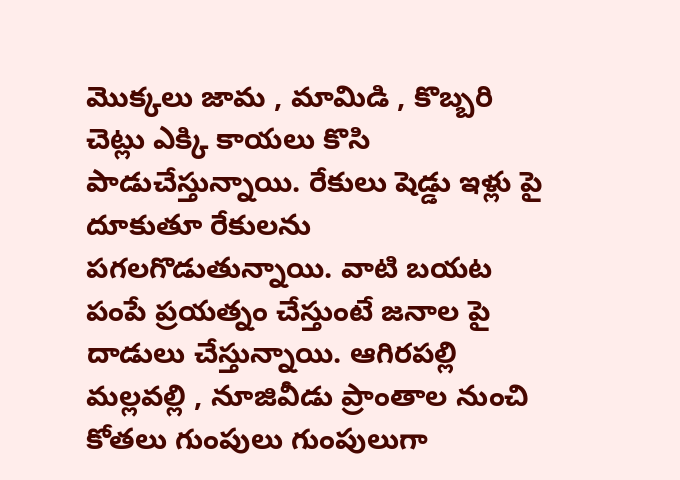మొక్కలు జామ , మామిడి , కొబ్బరి చెట్లు ఎక్కి కాయలు కొసి పాడుచేస్తున్నాయి. రేకులు షెడ్డు ఇళ్లు పై దూకుతూ రేకులను పగలగొడుతున్నాయి. వాటి బయట పంపే ప్రయత్నం చేస్తుంటే జనాల పై దాడులు చేస్తున్నాయి. ఆగిరపల్లి మల్లవల్లి , నూజివీడు ప్రాంతాల నుంచి కోతలు గుంపులు గుంపులుగా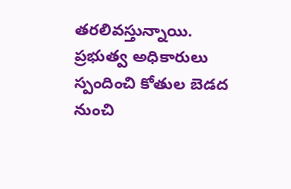తరలివస్తున్నాయి. ప్రభుత్వ అధికారులు స్పందించి కోతుల బెడద నుంచి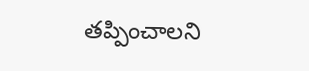తప్పించాలని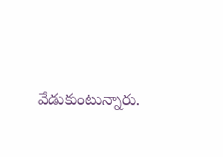వేడుకుంటున్నారు.